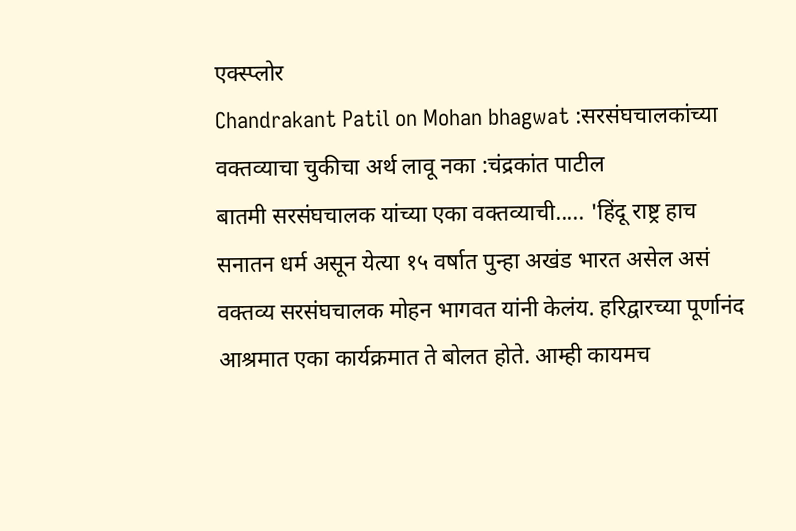एक्स्प्लोर
Chandrakant Patil on Mohan bhagwat :सरसंघचालकांच्या वक्तव्याचा चुकीचा अर्थ लावू नका :चंद्रकांत पाटील
बातमी सरसंघचालक यांच्या एका वक्तव्याची..... 'हिंदू राष्ट्र हाच सनातन धर्म असून येत्या १५ वर्षात पुन्हा अखंड भारत असेल असं वक्तव्य सरसंघचालक मोहन भागवत यांनी केलंय. हरिद्वारच्या पूर्णानंद आश्रमात एका कार्यक्रमात ते बोलत होते. आम्ही कायमच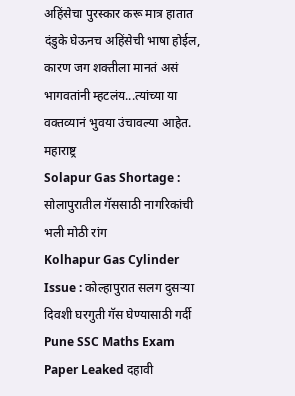अहिंसेचा पुरस्कार करू मात्र हातात दंडुके घेऊनच अहिंसेची भाषा होईल, कारण जग शक्तीला मानतं असं भागवतांनी म्हटलंय...त्यांच्या या वक्तव्यानं भुवया उंचावल्या आहेत.
महाराष्ट्र
Solapur Gas Shortage : सोलापुरातील गॅससाठी नागरिकांची भली मोठी रांग
Kolhapur Gas Cylinder Issue : कोल्हापुरात सलग दुसऱ्या दिवशी घरगुती गॅस घेण्यासाठी गर्दी
Pune SSC Maths Exam Paper Leaked दहावी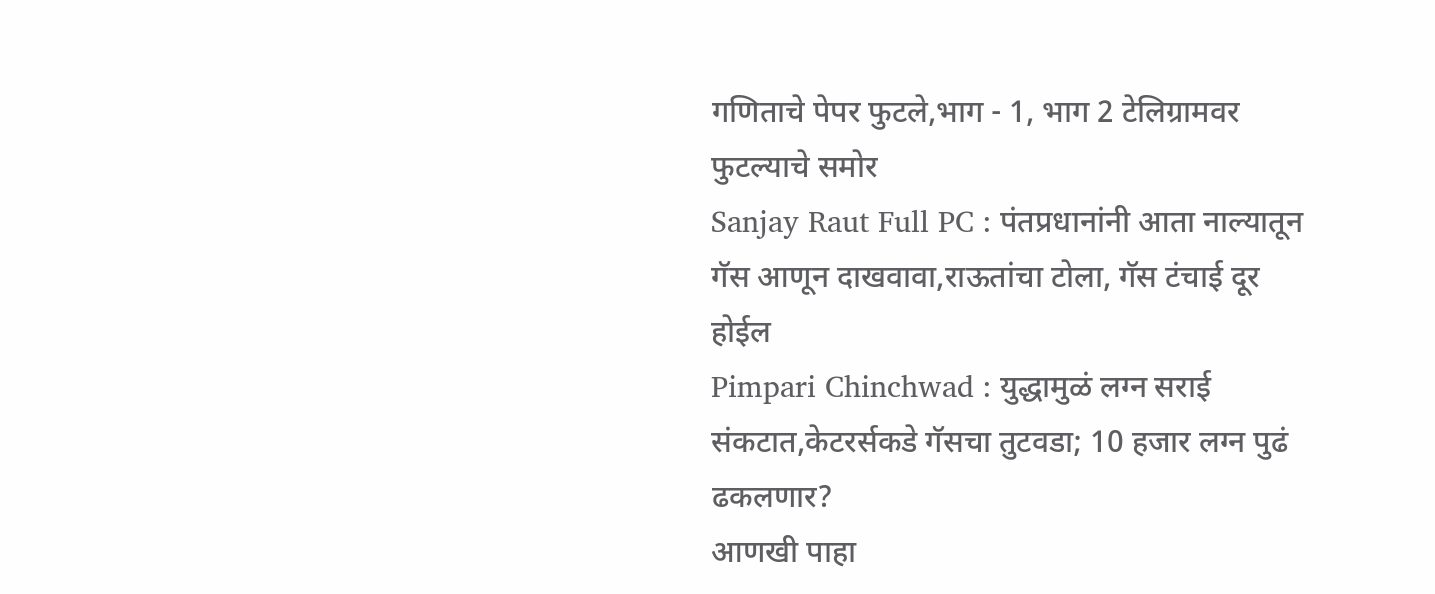गणिताचे पेपर फुटले,भाग - 1, भाग 2 टेलिग्रामवर फुटल्याचे समोर
Sanjay Raut Full PC : पंतप्रधानांनी आता नाल्यातून गॅस आणून दाखवावा,राऊतांचा टोला, गॅस टंचाई दूर होईल
Pimpari Chinchwad : युद्धामुळं लग्न सराई संकटात,केटरर्सकडे गॅसचा तुटवडा; 10 हजार लग्न पुढं ढकलणार?
आणखी पाहा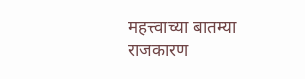महत्त्वाच्या बातम्या
राजकारण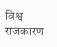विश्व
राजकारण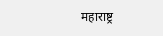महाराष्ट्र